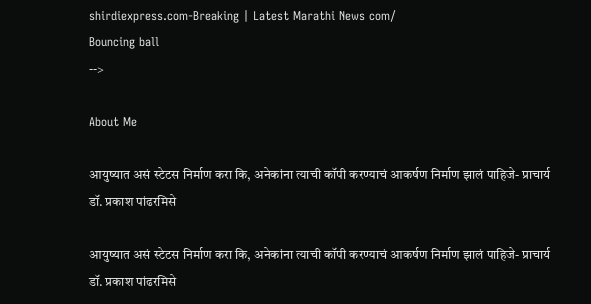shirdiexpress.com-Breaking | Latest Marathi News com/
Bouncing ball
-->

About Me

आयुष्यात असं स्टेटस निर्माण करा कि, अनेकांना त्याची कॉपी करण्याचं आकर्षण निर्माण झालं पाहिजे- प्राचार्य डॉ. प्रकाश पांढरमिसे

आयुष्यात असं स्टेटस निर्माण करा कि, अनेकांना त्याची कॉपी करण्याचं आकर्षण निर्माण झालं पाहिजे- प्राचार्य डॉ. प्रकाश पांढरमिसे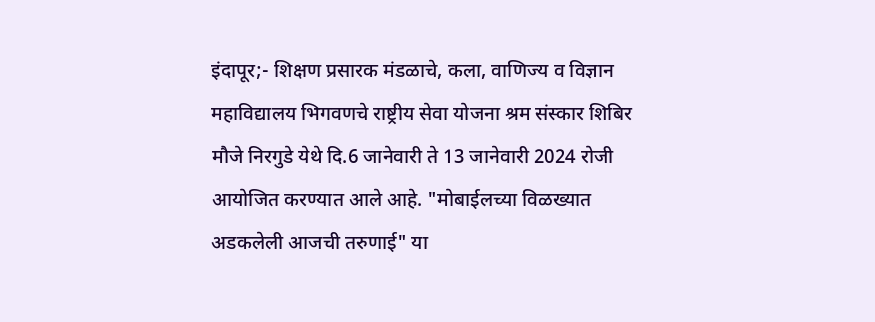इंदापूर;- शिक्षण प्रसारक मंडळाचे, कला, वाणिज्य व विज्ञान महाविद्यालय भिगवणचे राष्ट्रीय सेवा योजना श्रम संस्कार शिबिर मौजे निरगुडे येथे दि.6 जानेवारी ते 13 जानेवारी 2024 रोजी आयोजित करण्यात आले आहे. "मोबाईलच्या विळख्यात अडकलेली आजची तरुणाई" या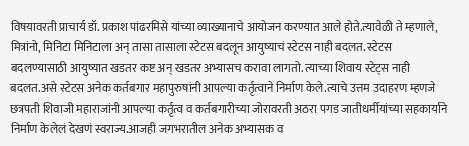विषयावरती प्राचार्य डॉ. प्रकाश पांढरमिसे यांच्या व्याख्यानाचे आयोजन करण्यात आले होते.त्यावेळी ते म्हणाले, मित्रांनो, मिनिटा मिनिटाला अन् तासा तासाला स्टेटस बदलून आयुष्याचं स्टेटस नाही बदलत. स्टेटस बदलण्यासाठी आयुष्यात खडतर कष्ट अन् खडतर अभ्यासच करावा लागतो. त्याच्या शिवाय स्टेट्स नाही बदलत.असे स्टेटस अनेक कर्तबगार महापुरुषांनी आपल्या कर्तृत्वाने निर्माण केले.त्याचे उत्तम उदाहरण म्हणजे छत्रपती शिवाजी महाराजांनी आपल्या कर्तृत्व व कर्तबगारीच्या जोरावरती अठरा पगड जातीधर्मीयांच्या सहकार्याने निर्माण केलेलं देखणं स्वराज्य.आजही जगभरातील अनेक अभ्यासक व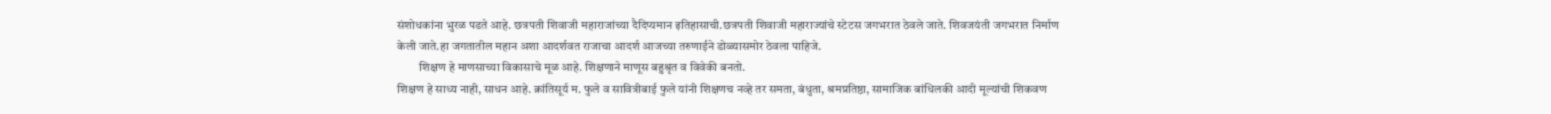संशोधकांना भुरळ पडते आहे. छत्रपती शिवाजी महाराजांच्या दैदिप्यमान इतिहासाची.छत्रपती शिवाजी महाराज्यांचे स्टेटस जगभरात ठेवले जाते. शिवजयंती जगभरात निर्माण केली जाते.हा जगतातील महान अशा आदर्शवत राजाचा आदर्श आजच्या तरुणाईने डोळ्यासमोर ठेवला पाहिजे.
         शिक्षण हे माणसाच्या विकासाचे मूळ आहे. शिक्षणाने माणूस बहुश्रृत व विवेकी बनतो.
शिक्षण हे साध्य नाही, साधन आहे. क्रांतिसूर्य म. फुले व सावित्रीबाई फुले यांनी शिक्षणच नव्हे तर समता, बंधुता, श्रमप्रतिष्ठा, सामाजिक बांधिलकी आदी मूल्यांची शिकवण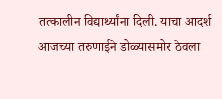तत्कालीन विद्यार्थ्यांना दिली. याचा आदर्श आजच्या तरुणाईने डोळ्यासमोर ठेवला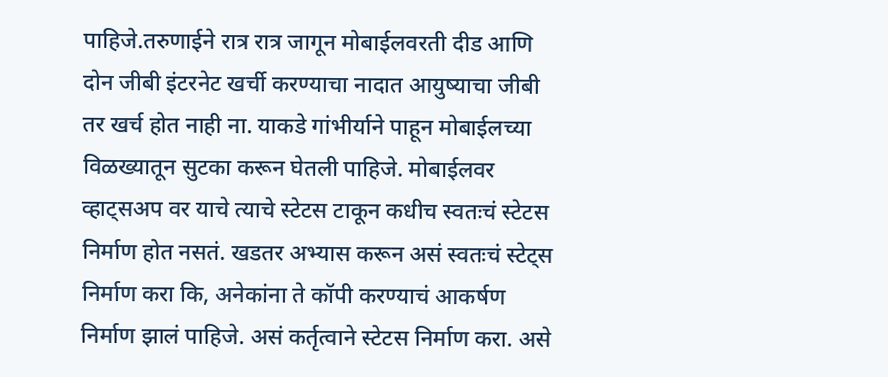पाहिजे.तरुणाईने रात्र रात्र जागून मोबाईलवरती दीड आणि दोन जीबी इंटरनेट खर्ची करण्याचा नादात आयुष्याचा जीबी तर खर्च होत नाही ना. याकडे गांभीर्याने पाहून मोबाईलच्या विळख्यातून सुटका करून घेतली पाहिजे. मोबाईलवर व्हाट्सअप वर याचे त्याचे स्टेटस टाकून कधीच स्वतःचं स्टेटस निर्माण होत नसतं. खडतर अभ्यास करून असं स्वतःचं स्टेट्स निर्माण करा कि, अनेकांना ते कॉपी करण्याचं आकर्षण निर्माण झालं पाहिजे. असं कर्तृत्वाने स्टेटस निर्माण करा. असे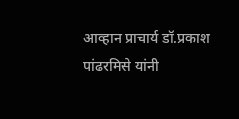आव्हान प्राचार्य डॉ.प्रकाश पांढरमिसे यांनी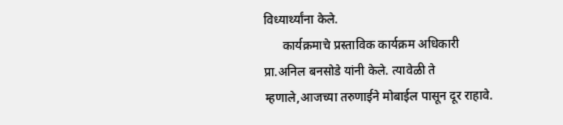विध्यार्थ्यांना केले.
      कार्यक्रमाचे प्रस्ताविक कार्यक्रम अधिकारी प्रा.अनिल बनसोडे यांनी केले. त्यावेळी ते म्हणाले,आजच्या तरुणाईने मोबाईल पासून दूर राहावे.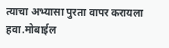त्याचा अभ्यासा पुरता वापर करायला हवा.मोबाईल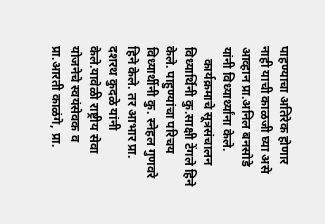पाहण्याचा अतिरेक होणार नाही याची काळजी घ्या असे आव्हान प्रा.अनिल बनसोडे यांनी विध्यार्थ्यांना केले.
    कार्यक्रमाचे सूत्रसंचालन विध्यार्थिनी कु.साक्षी टेंगले हिने केले. पाहुण्यांचा परिचय विध्यार्थीनी कु. स्नेहल गुणवरे हिने केले. तर आभार प्रा. दशरथ कुदळे यांनी केले.यावेळी राष्ट्रीय सेवा योजनेचे स्वयंसेवक व प्रा.आरती काळंगे, प्रा.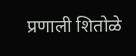प्रणाली शितोळे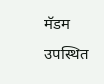मॅडम उपस्थित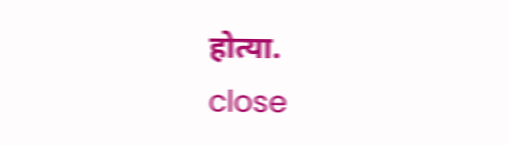होत्या.
close